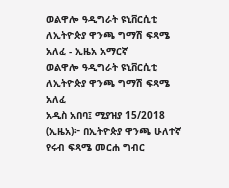ወልዋሎ ዓዲግራት ዩኒቨርሲቲ ለኢትዮጵያ ዋንጫ ግማሽ ፍጻሜ አለፈ - ኢዜአ አማርኛ
ወልዋሎ ዓዲግራት ዩኒቨርሲቲ ለኢትዮጵያ ዋንጫ ግማሽ ፍጻሜ አለፈ
አዲስ አበባ፤ ሚያዝያ 15/2018 (ኢዜአ)፦ በኢትዮጵያ ዋንጫ ሁለተኛ የሩብ ፍጻሜ መርሐ ግብር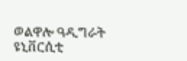ወልዋሎ ዓዲግራት ዩኒቨርሲቲ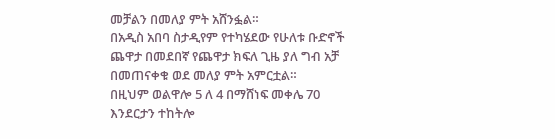መቻልን በመለያ ምት አሸንፏል።
በአዲስ አበባ ስታዲየም የተካሄደው የሁለቱ ቡድኖች ጨዋታ በመደበኛ የጨዋታ ክፍለ ጊዜ ያለ ግብ አቻ በመጠናቀቁ ወደ መለያ ምት አምርቷል።
በዚህም ወልዋሎ 5 ለ 4 በማሸነፍ መቀሌ 70 እንደርታን ተከትሎ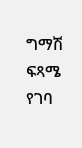ግማሽ ፍጻሜ የገባ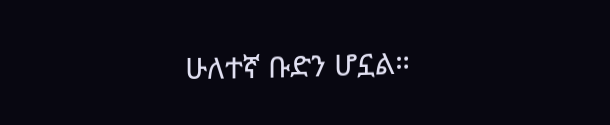ሁለተኛ ቡድን ሆኗል።